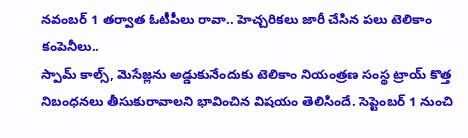నవంబర్ 1 తర్వాత ఓటీపీలు రావా.. హెచ్చరికలు జారీ చేసిన పలు టెలికాం కంపెనీలు..
స్పామ్ కాల్స్, మెసేజ్లను అడ్డుకునేందుకు టెలికాం నియంత్రణ సంస్థ ట్రాయ్ కొత్త నిబంధనలు తీసుకురావాలని భావించిన విషయం తెలిసిందే. సెప్టెంబర్ 1 నుంచి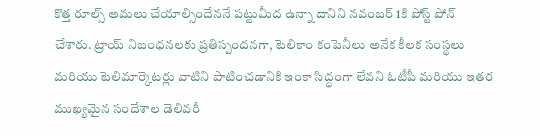కొత్త రూల్స్ అమలు చేయాల్సిందేననే పట్టుమీద ఉన్నా దానిని నవంబర్ 1కి పోస్ట్ పోన్ చేశారు. ట్రాయ్ నిబంధనలకు ప్రతిస్పందనగా, టెలికాం కంపెనీలు అనేక కీలక సంస్థలు మరియు టెలిమార్కెటర్లు వాటిని పాటించడానికి ఇంకా సిద్ధంగా లేవని ఓటీపీ మరియు ఇతర ముఖ్యమైన సందేశాల డెలివరీ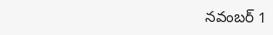నవంబర్ 1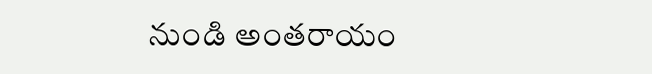నుండి అంతరాయం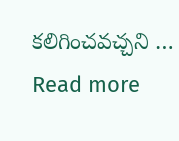కలిగించవచ్చని … Read more